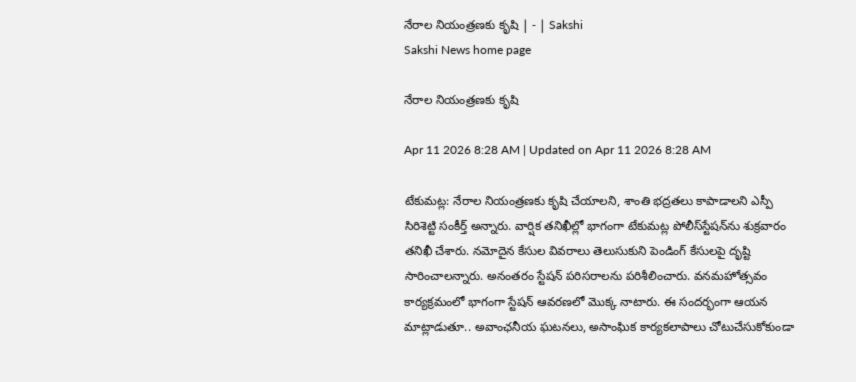నేరాల నియంత్రణకు కృషి | - | Sakshi
Sakshi News home page

నేరాల నియంత్రణకు కృషి

Apr 11 2026 8:28 AM | Updated on Apr 11 2026 8:28 AM

టేకుమట్ల: నేరాల నియంత్రణకు కృషి చేయాలని, శాంతి భద్రతలు కాపాడాలని ఎస్పీ సిరిశెట్టి సంకీర్త్‌ అన్నారు. వార్షిక తనిఖీల్లో భాగంగా టేకుమట్ల పోలీస్‌స్టేషన్‌ను శుక్రవారం తనిఖీ చేశారు. నమోదైన కేసుల వివరాలు తెలుసుకుని పెండింగ్‌ కేసులపై దృష్టి సారించాలన్నారు. అనంతరం స్టేషన్‌ పరిసరాలను పరిశీలించారు. వనమహోత్సవం కార్యక్రమంలో భాగంగా స్టేషన్‌ ఆవరణలో మొక్క నాటారు. ఈ సందర్భంగా ఆయన మాట్లాడుతూ.. అవాంఛనీయ ఘటనలు, అసాంఘిక కార్యకలాపాలు చోటుచేసుకోకుండా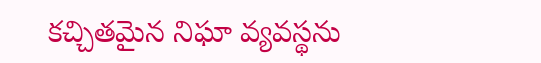కచ్చితమైన నిఘా వ్యవస్థను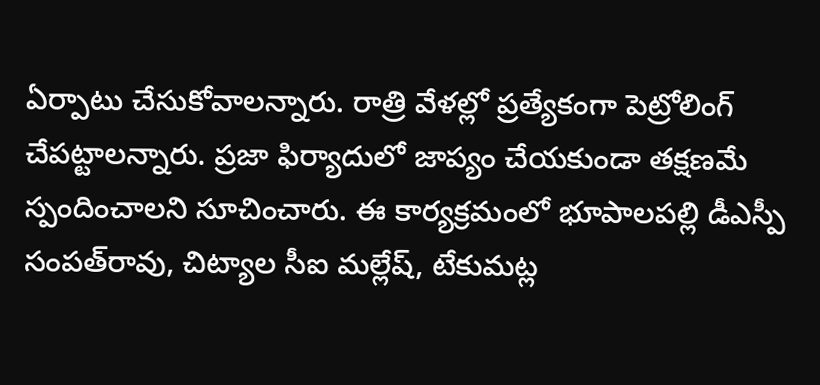ఏర్పాటు చేసుకోవాలన్నారు. రాత్రి వేళల్లో ప్రత్యేకంగా పెట్రోలింగ్‌ చేపట్టాలన్నారు. ప్రజా ఫిర్యాదులో జాప్యం చేయకుండా తక్షణమే స్పందించాలని సూచించారు. ఈ కార్యక్రమంలో భూపాలపల్లి డీఎస్పీ సంపత్‌రావు, చిట్యాల సీఐ మల్లేష్‌, టేకుమట్ల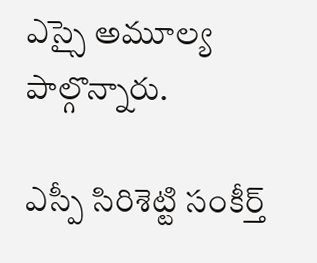ఎస్సై అమూల్య పాల్గొన్నారు.

ఎస్పీ సిరిశెట్టి సంకీర్త్‌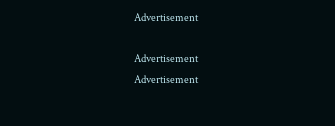Advertisement

Advertisement
Advertisement